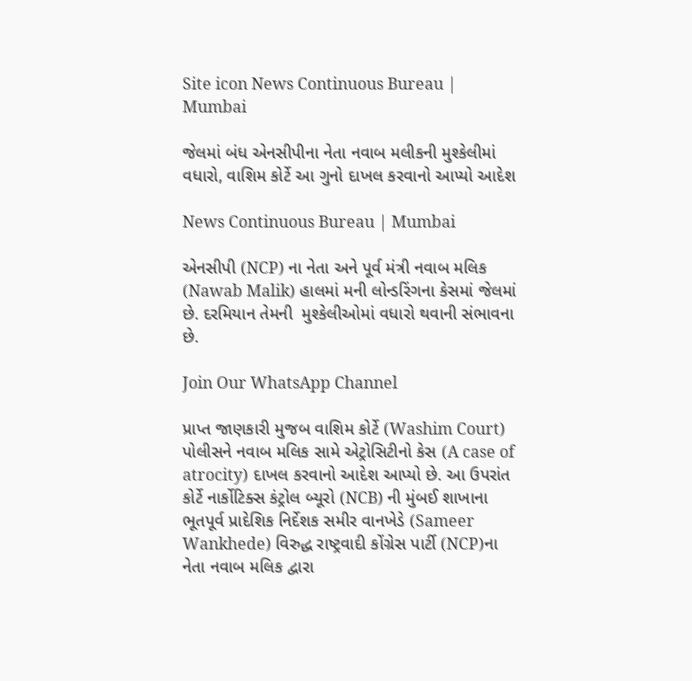Site icon News Continuous Bureau | Mumbai

જેલમાં બંધ એનસીપીના નેતા નવાબ મલીકની મુશ્કેલીમાં વધારો, વાશિમ કોર્ટે આ ગુનો દાખલ કરવાનો આપ્યો આદેશ

News Continuous Bureau | Mumbai

એનસીપી (NCP) ના નેતા અને પૂર્વ મંત્રી નવાબ મલિક (Nawab Malik) હાલમાં મની લોન્ડરિંગના કેસમાં જેલમાં છે. દરમિયાન તેમની  મુશ્કેલીઓમાં વધારો થવાની સંભાવના છે.

Join Our WhatsApp Channel

પ્રાપ્ત જાણકારી મુજબ વાશિમ કોર્ટે (Washim Court) પોલીસને નવાબ મલિક સામે એટ્રોસિટીનો કેસ (A case of atrocity) દાખલ કરવાનો આદેશ આપ્યો છે. આ ઉપરાંત કોર્ટે નાર્કોટિક્સ કંટ્રોલ બ્યૂરો (NCB) ની મુંબઈ શાખાના ભૂતપૂર્વ પ્રાદેશિક નિર્દેશક સમીર વાનખેડે (Sameer Wankhede) વિરુદ્ધ રાષ્ટ્રવાદી કોંગ્રેસ પાર્ટી (NCP)ના નેતા નવાબ મલિક દ્વારા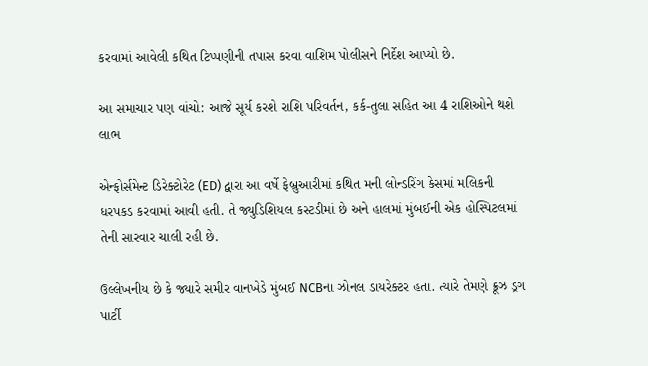કરવામાં આવેલી કથિત ટિપ્પણીની તપાસ કરવા વાશિમ પોલીસને નિર્દેશ આપ્યો છે.

આ સમાચાર પણ વાંચો: આજે સૂર્ય કરશે રાશિ પરિવર્તન, કર્ક-તુલા સહિત આ 4 રાશિઓને થશે લાભ

એન્ફોર્સમેન્ટ ડિરેક્ટોરેટ (ED) દ્વારા આ વર્ષે ફેબ્રુઆરીમાં કથિત મની લોન્ડરિંગ કેસમાં મલિકની ધરપકડ કરવામાં આવી હતી. તે જ્યુડિશિયલ કસ્ટડીમાં છે અને હાલમાં મુંબઈની એક હોસ્પિટલમાં તેની સારવાર ચાલી રહી છે.

ઉલ્લેખનીય છે કે જ્યારે સમીર વાનખેડે મુંબઈ NCBના ઝોનલ ડાયરેક્ટર હતા. ત્યારે તેમણે ક્રૂઝ ડ્રગ પાર્ટી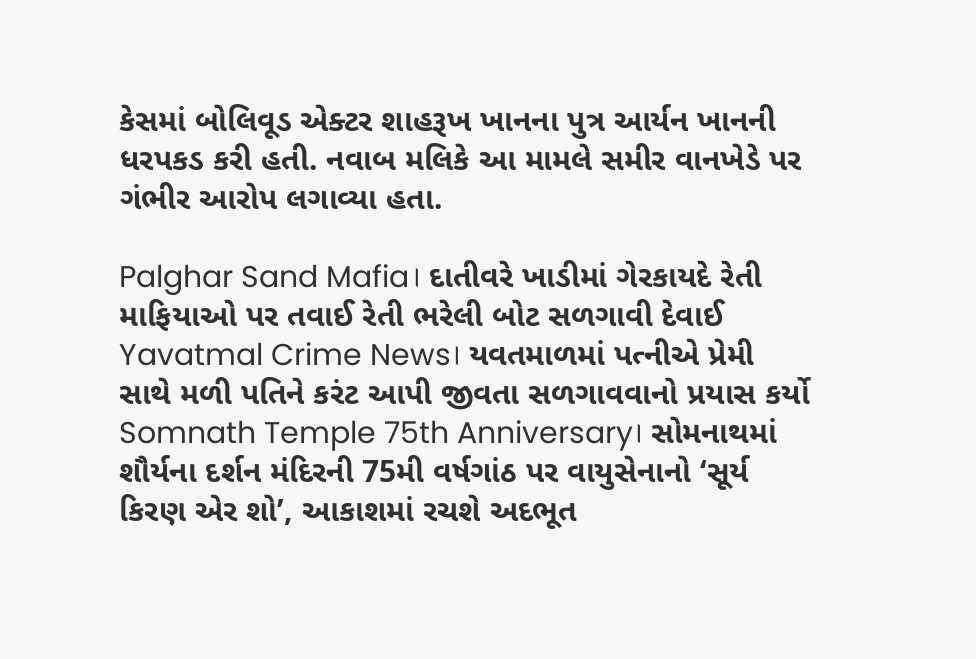કેસમાં બોલિવૂડ એક્ટર શાહરૂખ ખાનના પુત્ર આર્યન ખાનની ધરપકડ કરી હતી. નવાબ મલિકે આ મામલે સમીર વાનખેડે પર ગંભીર આરોપ લગાવ્યા હતા.

Palghar Sand Mafia। દાતીવરે ખાડીમાં ગેરકાયદે રેતી માફિયાઓ પર તવાઈ રેતી ભરેલી બોટ સળગાવી દેવાઈ
Yavatmal Crime News। યવતમાળમાં પત્નીએ પ્રેમી સાથે મળી પતિને કરંટ આપી જીવતા સળગાવવાનો પ્રયાસ કર્યો
Somnath Temple 75th Anniversary। સોમનાથમાં શૌર્યના દર્શન મંદિરની 75મી વર્ષગાંઠ પર વાયુસેનાનો ‘સૂર્ય કિરણ એર શો’, આકાશમાં રચશે અદભૂત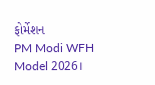ફોર્મેશન
PM Modi WFH Model 2026।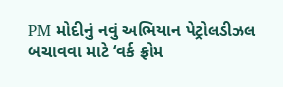PM મોદીનું નવું અભિયાન પેટ્રોલડીઝલ બચાવવા માટે ‘વર્ક ફ્રોમ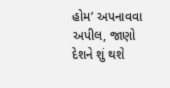હોમ’ અપનાવવા અપીલ, જાણો દેશને શું થશે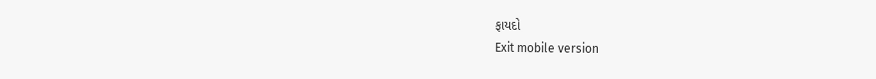ફાયદો
Exit mobile version